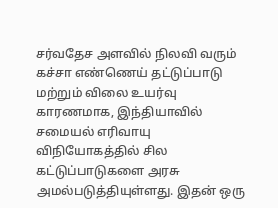சர்வதேச அளவில் நிலவி வரும் கச்சா எண்ணெய் தட்டுப்பாடு மற்றும் விலை உயர்வு காரணமாக, இந்தியாவில் சமையல் எரிவாயு விநியோகத்தில் சில கட்டுப்பாடுகளை அரசு அமல்படுத்தியுள்ளது. இதன் ஒரு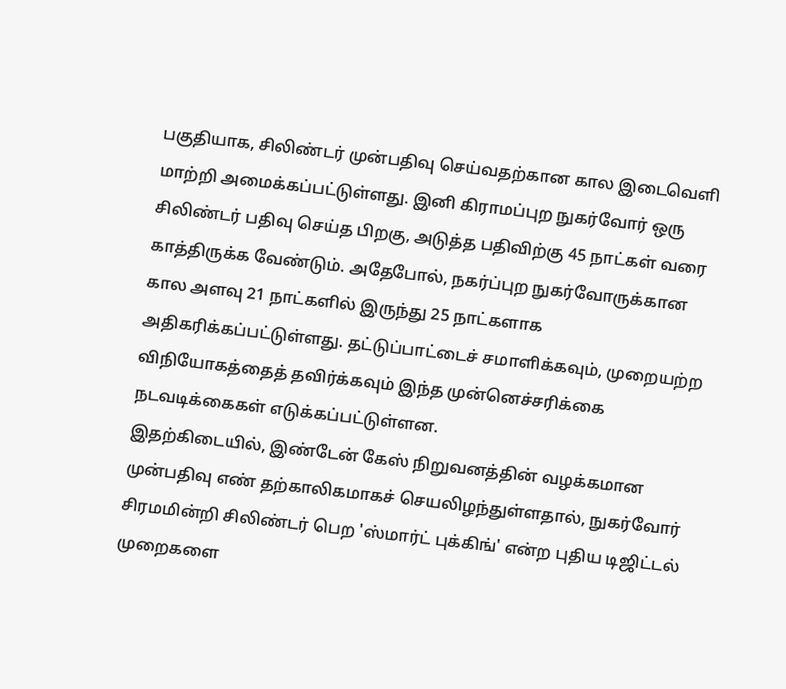பகுதியாக, சிலிண்டர் முன்பதிவு செய்வதற்கான கால இடைவெளி மாற்றி அமைக்கப்பட்டுள்ளது. இனி கிராமப்புற நுகர்வோர் ஒரு சிலிண்டர் பதிவு செய்த பிறகு, அடுத்த பதிவிற்கு 45 நாட்கள் வரை காத்திருக்க வேண்டும். அதேபோல், நகர்ப்புற நுகர்வோருக்கான கால அளவு 21 நாட்களில் இருந்து 25 நாட்களாக அதிகரிக்கப்பட்டுள்ளது. தட்டுப்பாட்டைச் சமாளிக்கவும், முறையற்ற விநியோகத்தைத் தவிர்க்கவும் இந்த முன்னெச்சரிக்கை நடவடிக்கைகள் எடுக்கப்பட்டுள்ளன.
இதற்கிடையில், இண்டேன் கேஸ் நிறுவனத்தின் வழக்கமான முன்பதிவு எண் தற்காலிகமாகச் செயலிழந்துள்ளதால், நுகர்வோர் சிரமமின்றி சிலிண்டர் பெற 'ஸ்மார்ட் புக்கிங்' என்ற புதிய டிஜிட்டல் முறைகளை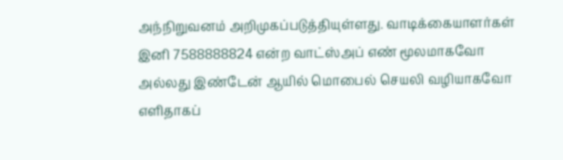அந்நிறுவனம் அறிமுகப்படுத்தியுள்ளது. வாடிக்கையாளர்கள் இனி 7588888824 என்ற வாட்ஸ்அப் எண் மூலமாகவோ அல்லது இண்டேன் ஆயில் மொபைல் செயலி வழியாகவோ எளிதாகப்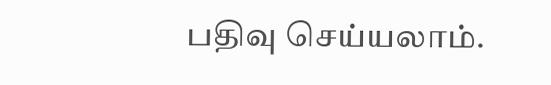பதிவு செய்யலாம்.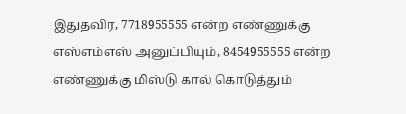இதுதவிர, 7718955555 என்ற எண்ணுக்கு எஸ்எம்எஸ் அனுப்பியும், 8454955555 என்ற எண்ணுக்கு மிஸ்டு கால் கொடுத்தும்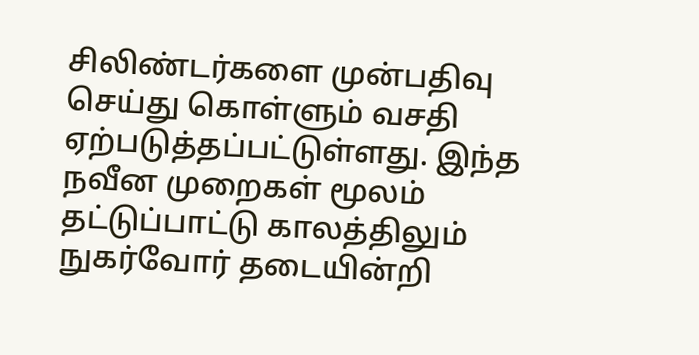சிலிண்டர்களை முன்பதிவு செய்து கொள்ளும் வசதி ஏற்படுத்தப்பட்டுள்ளது. இந்த நவீன முறைகள் மூலம் தட்டுப்பாட்டு காலத்திலும் நுகர்வோர் தடையின்றி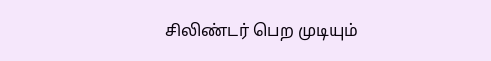சிலிண்டர் பெற முடியும்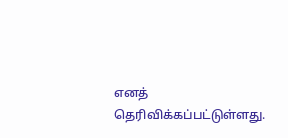எனத் தெரிவிக்கப்பட்டுள்ளது.